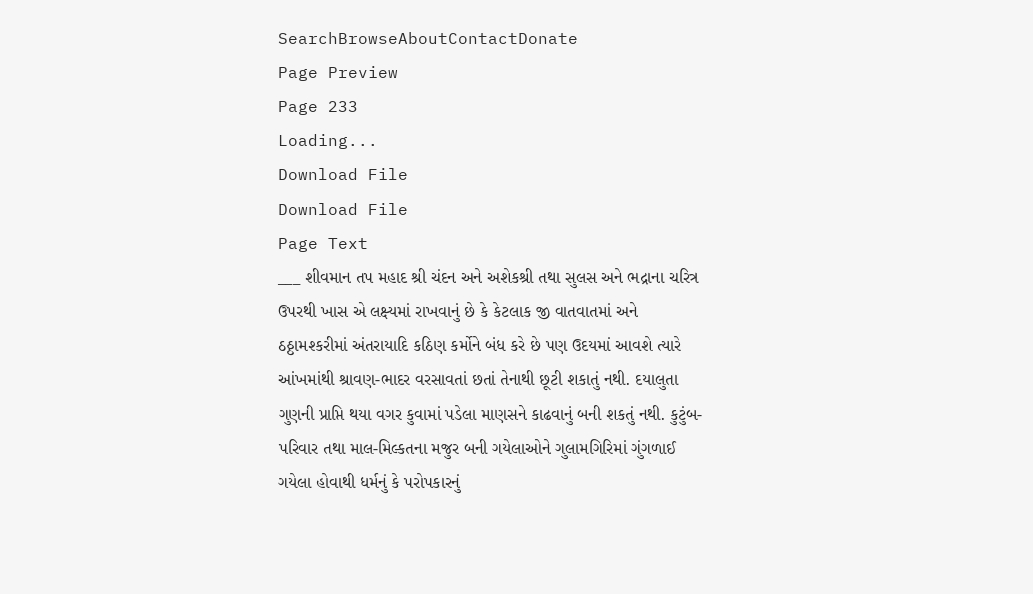SearchBrowseAboutContactDonate
Page Preview
Page 233
Loading...
Download File
Download File
Page Text
___ શીવમાન તપ મહાદ શ્રી ચંદન અને અશેકશ્રી તથા સુલસ અને ભદ્રાના ચરિત્ર ઉપરથી ખાસ એ લક્ષ્યમાં રાખવાનું છે કે કેટલાક જી વાતવાતમાં અને ઠઠ્ઠામશ્કરીમાં અંતરાયાદિ કઠિણ કર્મોને બંધ કરે છે પણ ઉદયમાં આવશે ત્યારે આંખમાંથી શ્રાવણ-ભાદર વરસાવતાં છતાં તેનાથી છૂટી શકાતું નથી. દયાલુતા ગુણની પ્રાપ્તિ થયા વગર કુવામાં પડેલા માણસને કાઢવાનું બની શકતું નથી. કુટુંબ-પરિવાર તથા માલ-મિલ્કતના મજુર બની ગયેલાઓને ગુલામગિરિમાં ગુંગળાઈ ગયેલા હોવાથી ધર્મનું કે પરોપકારનું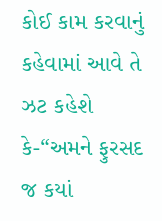કોઈ કામ કરવાનું કહેવામાં આવે તે ઝટ કહેશે કે-“અમને ફુરસદ જ કયાં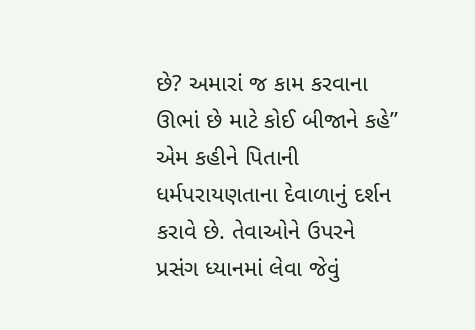છે? અમારાં જ કામ કરવાના ઊભાં છે માટે કોઈ બીજાને કહે” એમ કહીને પિતાની ધર્મપરાયણતાના દેવાળાનું દર્શન કરાવે છે. તેવાઓને ઉપરને પ્રસંગ ધ્યાનમાં લેવા જેવું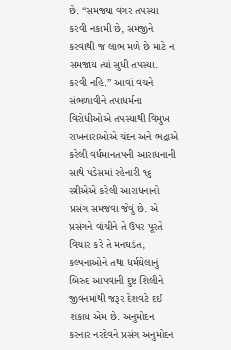છે. “સમજ્યા વગર તપસ્યા કરવી નકામી છે, સમજીને કરવાથી જ લાભ મળે છે માટે ન સમજાય ત્યાં સુધી તપસ્યા. કરવી નહિ.” આવાં વચને સંભળાવીને તપાધર્મના વિરોધીઓએ તપસ્યાથી વિમુખ રાખનારાઓએ ચંદન અને ભદ્રાએ કરેલી વર્ધમાનતપની આરાધનાની સાથે પડેસમાં રહેનારી ૧૬ સ્ત્રીએએ કરેલી આરાધનાનો પ્રસંગ સમજવા જેવું છે. એ પ્રસંગને વાંચીને તે ઉપર પૂરતે વિચાર કરે તે મનઘડંત, કલ્પનાઓને તથા ધર્મઘેલાનું બિરુદ આપવાની દુષ્ટ શિલીને જીવનમાંથી જરૂર દેશવટે દઈ શકાય એમ છે. અનુમોદન કરનાર નરદેવને પ્રસંગ અનુમોદન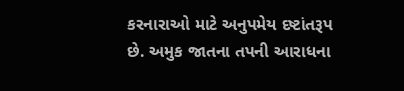કરનારાઓ માટે અનુપમેય દષ્ટાંતરૂપ છે. અમુક જાતના તપની આરાધના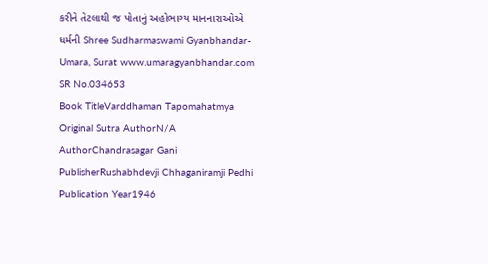કરીને તેટલાથી જ પોતાનું અહોભાગ્ય માનનારાઓએ ધર્મની Shree Sudharmaswami Gyanbhandar-Umara, Surat www.umaragyanbhandar.com
SR No.034653
Book TitleVarddhaman Tapomahatmya
Original Sutra AuthorN/A
AuthorChandrasagar Gani
PublisherRushabhdevji Chhaganiramji Pedhi
Publication Year1946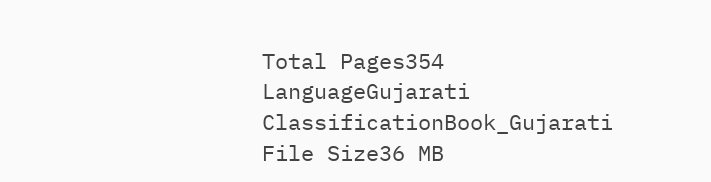Total Pages354
LanguageGujarati
ClassificationBook_Gujarati
File Size36 MB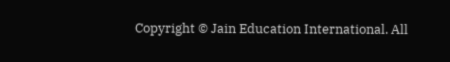Copyright © Jain Education International. All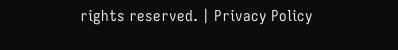rights reserved. | Privacy Policy